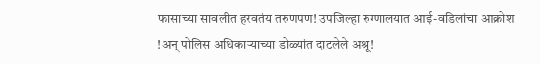फासाच्या सावलीत हरवतंय तरुणपण! उपजिल्हा रुग्णालयात आई-वडिलांचा आक्रोश !अन् पोलिस अधिकाऱ्याच्या डोळ्यांत दाटलेले अश्रू!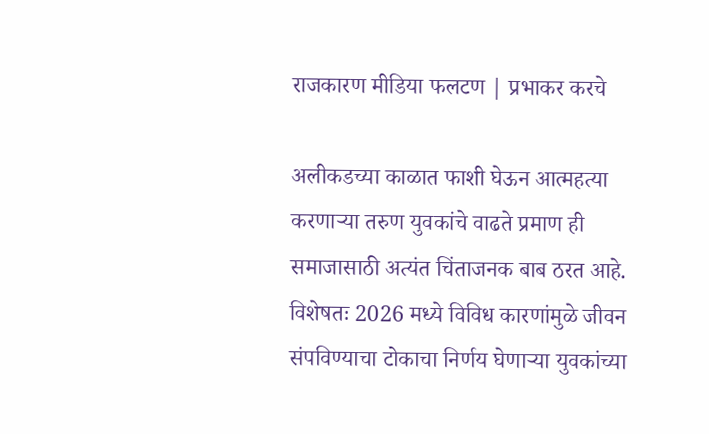राजकारण मीडिया फलटण | प्रभाकर करचे

अलीकडच्या काळात फाशी घेऊन आत्महत्या करणाऱ्या तरुण युवकांचे वाढते प्रमाण ही समाजासाठी अत्यंत चिंताजनक बाब ठरत आहे. विशेषतः 2026 मध्ये विविध कारणांमुळे जीवन संपविण्याचा टोकाचा निर्णय घेणाऱ्या युवकांच्या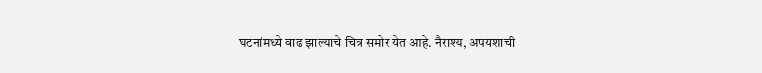घटनांमध्ये वाढ झाल्याचे चित्र समोर येत आहे. नैराश्य, अपयशाची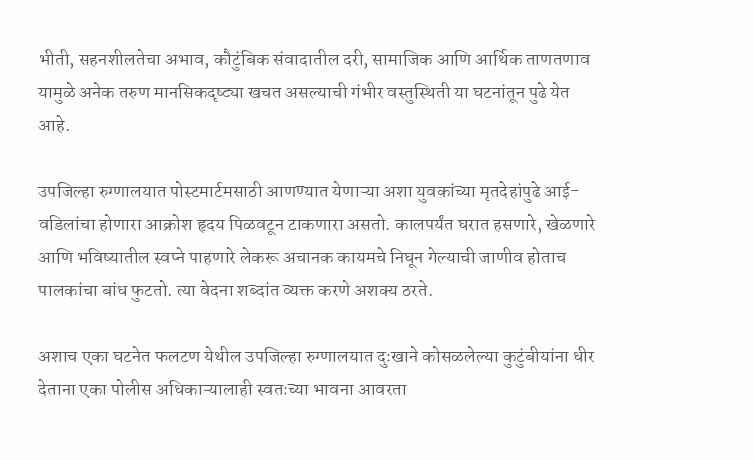भीती, सहनशीलतेचा अभाव, कौटुंबिक संवादातील दरी, सामाजिक आणि आर्थिक ताणतणाव यामुळे अनेक तरुण मानसिकदृष्ट्या खचत असल्याची गंभीर वस्तुस्थिती या घटनांतून पुढे येत आहे.

उपजिल्हा रुग्णालयात पोस्टमार्टमसाठी आणण्यात येणाऱ्या अशा युवकांच्या मृतदेहांपुढे आई-वडिलांचा होणारा आक्रोश हृदय पिळवटून टाकणारा असतो. कालपर्यंत घरात हसणारे, खेळणारे आणि भविष्यातील स्वप्ने पाहणारे लेकरू अचानक कायमचे निघून गेल्याची जाणीव होताच पालकांचा बांध फुटतो. त्या वेदना शब्दांत व्यक्त करणे अशक्य ठरते.

अशाच एका घटनेत फलटण येथील उपजिल्हा रुग्णालयात दुःखाने कोसळलेल्या कुटुंबीयांना धीर देताना एका पोलीस अधिकाऱ्यालाही स्वतःच्या भावना आवरता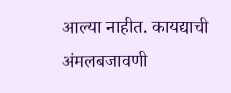आल्या नाहीत. कायद्याची अंमलबजावणी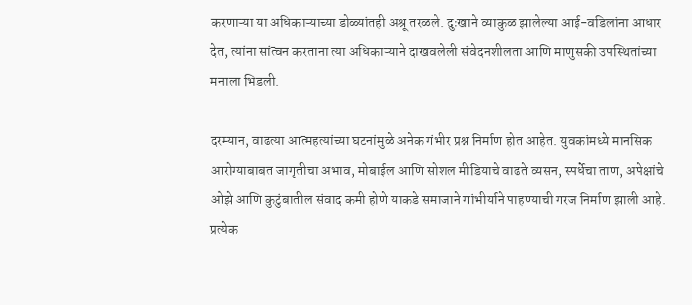करणाऱ्या या अधिकाऱ्याच्या डोळ्यांतही अश्रू तरळले. दुःखाने व्याकुळ झालेल्या आई-वडिलांना आधार देत, त्यांना सांत्वन करताना त्या अधिकाऱ्याने दाखवलेली संवेदनशीलता आणि माणुसकी उपस्थितांच्या मनाला भिडली.

दरम्यान, वाढत्या आत्महत्यांच्या घटनांमुळे अनेक गंभीर प्रश्न निर्माण होत आहेत. युवकांमध्ये मानसिक आरोग्याबाबत जागृतीचा अभाव, मोबाईल आणि सोशल मीडियाचे वाढते व्यसन, स्पर्धेचा ताण, अपेक्षांचे ओझे आणि कुटुंबातील संवाद कमी होणे याकडे समाजाने गांभीर्याने पाहण्याची गरज निर्माण झाली आहे. प्रत्येक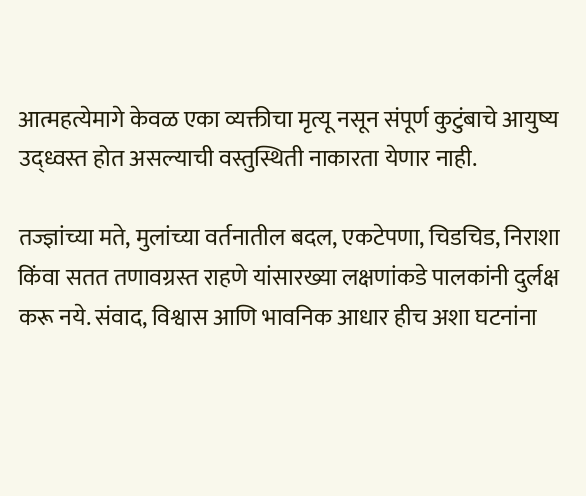आत्महत्येमागे केवळ एका व्यक्तीचा मृत्यू नसून संपूर्ण कुटुंबाचे आयुष्य उद्ध्वस्त होत असल्याची वस्तुस्थिती नाकारता येणार नाही.

तज्ज्ञांच्या मते, मुलांच्या वर्तनातील बदल, एकटेपणा, चिडचिड, निराशा किंवा सतत तणावग्रस्त राहणे यांसारख्या लक्षणांकडे पालकांनी दुर्लक्ष करू नये. संवाद, विश्वास आणि भावनिक आधार हीच अशा घटनांना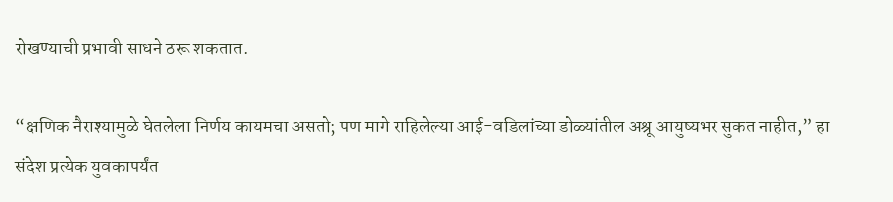रोखण्याची प्रभावी साधने ठरू शकतात.

“क्षणिक नैराश्यामुळे घेतलेला निर्णय कायमचा असतो; पण मागे राहिलेल्या आई-वडिलांच्या डोळ्यांतील अश्रू आयुष्यभर सुकत नाहीत,” हा संदेश प्रत्येक युवकापर्यंत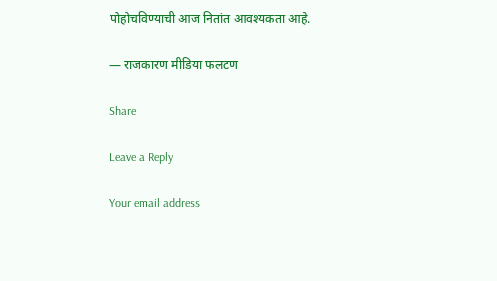पोहोचविण्याची आज नितांत आवश्यकता आहे.

— राजकारण मीडिया फलटण

Share

Leave a Reply

Your email address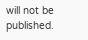will not be published.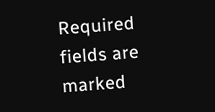Required fields are marked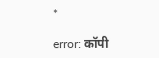*

error: कॉपी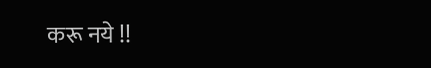करू नये !!